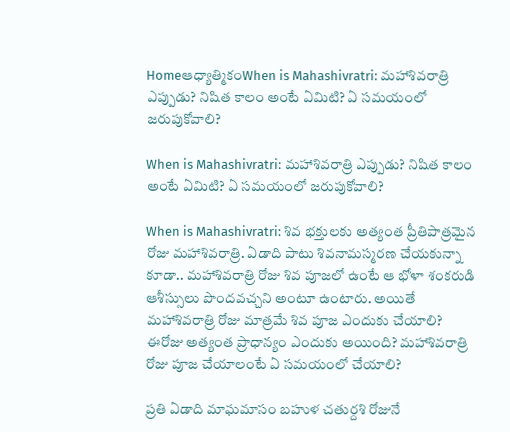Homeఆధ్యాత్మికంWhen is Mahashivratri: మహాశివరాత్రి ఎప్పుడు? నిషిత కాలం అంటే ఏమిటి? ఏ సమయంలో జరుపుకోవాలి?

When is Mahashivratri: మహాశివరాత్రి ఎప్పుడు? నిషిత కాలం అంటే ఏమిటి? ఏ సమయంలో జరుపుకోవాలి?

When is Mahashivratri: శివ భక్తులకు అత్యంత ప్రీతిపాత్రమైన రోజు మహాశివరాత్రి. ఏడాది పాటు శివనామస్మరణ చేయకున్నా కూడా.. మహాశివరాత్రి రోజు శివ పూజలో ఉంటే ఆ భోళా శంకరుడి ఆశీస్సులు పొందవచ్చని అంటూ ఉంటారు. అయితే మహాశివరాత్రి రోజు మాత్రమే శివ పూజ ఎందుకు చేయాలి? ఈరోజు అత్యంత ప్రాధాన్యం ఎందుకు అయింది? మహాశివరాత్రి రోజు పూజ చేయాలంటే ఏ సమయంలో చేయాలి?

ప్రతి ఏడాది మాఘమాసం బహుళ చతుర్దశి రోజునే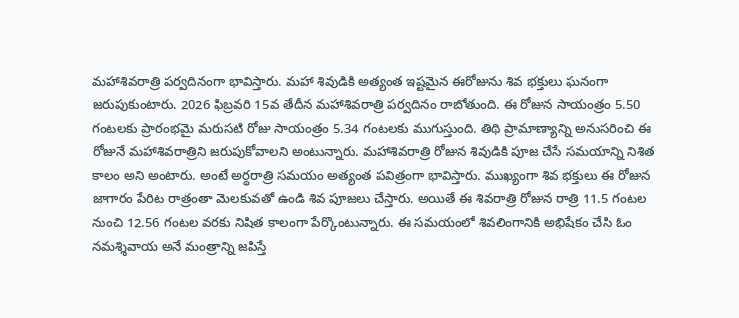మహాశివరాత్రి పర్వదినంగా భావిస్తారు. మహా శివుడికి అత్యంత ఇష్టమైన ఈరోజును శివ భక్తులు ఘనంగా జరుపుకుంటారు. 2026 ఫిబ్రవరి 15వ తేదీన మహాశివరాత్రి పర్వదినం రాబోతుంది. ఈ రోజున సాయంత్రం 5.50 గంటలకు ప్రారంభమై మరుసటి రోజు సాయంత్రం 5.34 గంటలకు ముగుస్తుంది. తిథి ప్రామాణ్యాన్ని అనుసరించి ఈ రోజునే మహాశివరాత్రిని జరుపుకోవాలని అంటున్నారు. మహాశివరాత్రి రోజున శివుడికి పూజ చేసే సమయాన్ని నిశిత కాలం అని అంటారు. అంటే అర్ధరాత్రి సమయం అత్యంత పవిత్రంగా భావిస్తారు. ముఖ్యంగా శివ భక్తులు ఈ రోజున జాగారం పేరిట రాత్రంతా మెలకువతో ఉండి శివ పూజలు చేస్తారు. అయితే ఈ శివరాత్రి రోజున రాత్రి 11.5 గంటల నుంచి 12.56 గంటల వరకు నిషిత కాలంగా పేర్కొంటున్నారు. ఈ సమయంలో శివలింగానికి అభిషేకం చేసి ఓం నమశ్శివాయ అనే మంత్రాన్ని జపిస్తే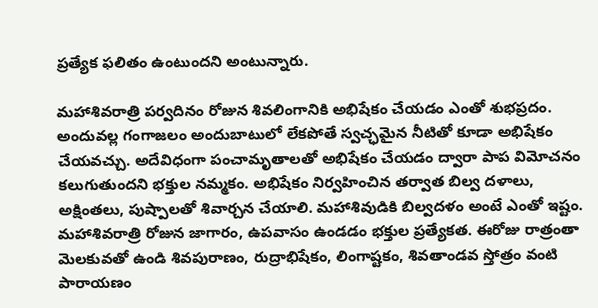ప్రత్యేక ఫలితం ఉంటుందని అంటున్నారు.

మహాశివరాత్రి పర్వదినం రోజున శివలింగానికి అభిషేకం చేయడం ఎంతో శుభప్రదం. అందువల్ల గంగాజలం అందుబాటులో లేకపోతే స్వచ్ఛమైన నీటితో కూడా అభిషేకం చేయవచ్చు. అదేవిధంగా పంచామృతాలతో అభిషేకం చేయడం ద్వారా పాప విమోచనం కలుగుతుందని భక్తుల నమ్మకం. అభిషేకం నిర్వహించిన తర్వాత బిల్వ దళాలు, అక్షింతలు, పుష్పాలతో శివార్చన చేయాలి. మహాశివుడికి బిల్వదళం అంటే ఎంతో ఇష్టం. మహాశివరాత్రి రోజున జాగారం, ఉపవాసం ఉండడం భక్తుల ప్రత్యేకత. ఈరోజు రాత్రంతా మెలకువతో ఉండి శివపురాణం, రుద్రాభిషేకం, లింగాష్టకం, శివతాండవ స్తోత్రం వంటి పారాయణం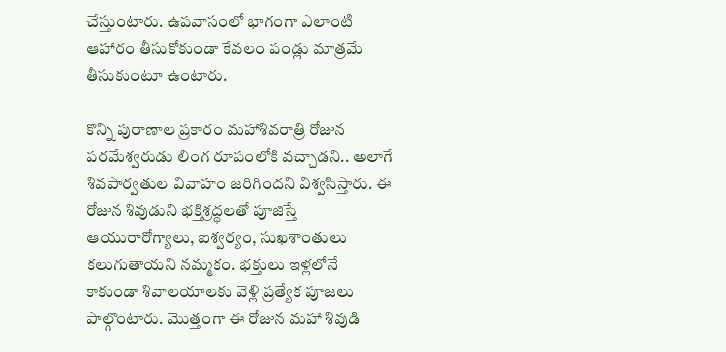చేస్తుంటారు. ఉపవాసంలో భాగంగా ఎలాంటి ఆహారం తీసుకోకుండా కేవలం పండ్లు మాత్రమే తీసుకుంటూ ఉంటారు.

కొన్ని పురాణాల ప్రకారం మహాశివరాత్రి రోజున పరమేశ్వరుడు లింగ రూపంలోకి వచ్చాడని.. అలాగే శివపార్వతుల వివాహం జరిగిందని విశ్వసిస్తారు. ఈ రోజున శివుడుని భక్తిశ్రద్ధలతో పూజిస్తే ఆయురారోగ్యాలు, ఐశ్వర్యం, సుఖశాంతులు కలుగుతాయని నమ్మకం. భక్తులు ఇళ్లలోనే కాకుండా శివాలయాలకు వెళ్లి ప్రత్యేక పూజలు పాల్గొంటారు. మొత్తంగా ఈ రోజున మహా శివుడి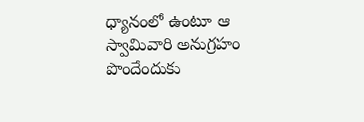ధ్యానంలో ఉంటూ ఆ స్వామివారి అనుగ్రహం పొందేందుకు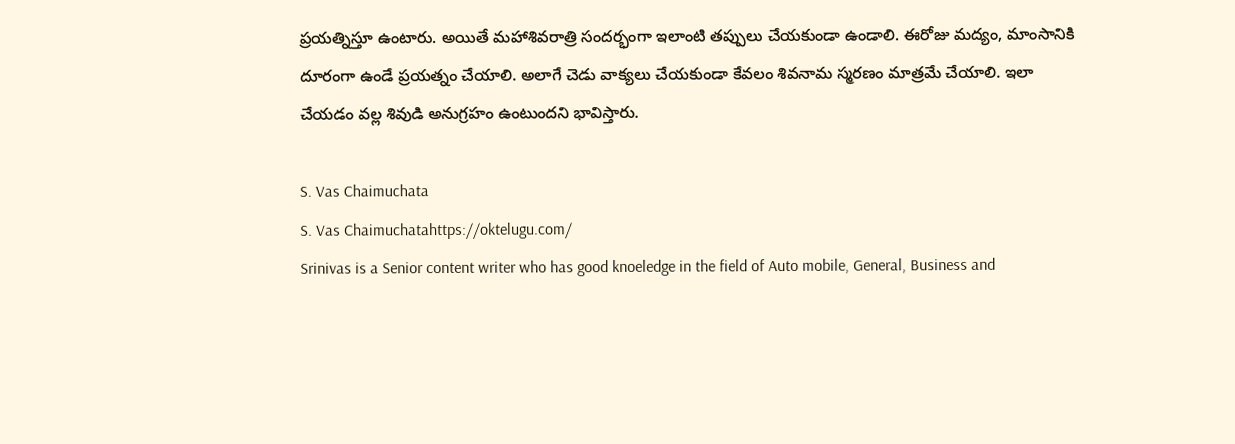ప్రయత్నిస్తూ ఉంటారు. అయితే మహాశివరాత్రి సందర్భంగా ఇలాంటి తప్పులు చేయకుండా ఉండాలి. ఈరోజు మద్యం, మాంసానికి దూరంగా ఉండే ప్రయత్నం చేయాలి. అలాగే చెడు వాక్యలు చేయకుండా కేవలం శివనామ స్మరణం మాత్రమే చేయాలి. ఇలా చేయడం వల్ల శివుడి అనుగ్రహం ఉంటుందని భావిస్తారు.

S. Vas Chaimuchata
S. Vas Chaimuchatahttps://oktelugu.com/
Srinivas is a Senior content writer who has good knoeledge in the field of Auto mobile, General, Business and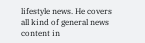lifestyle news. He covers all kind of general news content in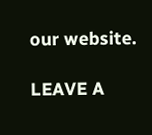our website.

LEAVE A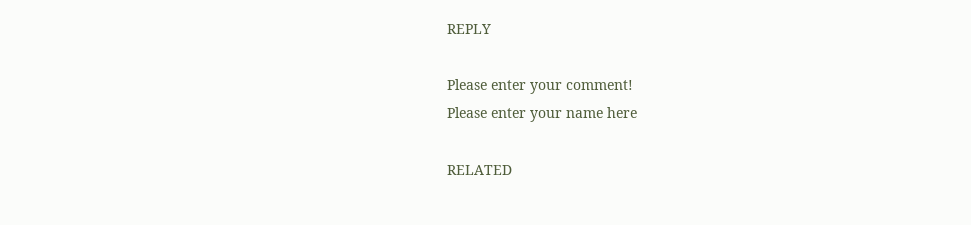REPLY

Please enter your comment!
Please enter your name here

RELATED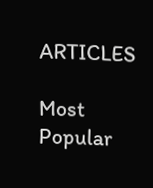ARTICLES

Most Popular